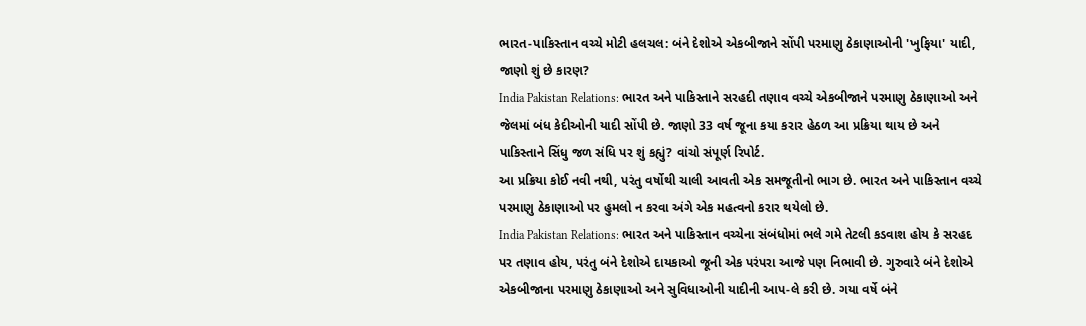ભારત-પાકિસ્તાન વચ્ચે મોટી હલચલ: બંને દેશોએ એકબીજાને સોંપી પરમાણુ ઠેકાણાઓની 'ખુફિયા' યાદી, જાણો શું છે કારણ?
India Pakistan Relations: ભારત અને પાકિસ્તાને સરહદી તણાવ વચ્ચે એકબીજાને પરમાણુ ઠેકાણાઓ અને જેલમાં બંધ કેદીઓની યાદી સોંપી છે. જાણો 33 વર્ષ જૂના કયા કરાર હેઠળ આ પ્રક્રિયા થાય છે અને પાકિસ્તાને સિંધુ જળ સંધિ પર શું કહ્યું? વાંચો સંપૂર્ણ રિપોર્ટ.
આ પ્રક્રિયા કોઈ નવી નથી, પરંતુ વર્ષોથી ચાલી આવતી એક સમજૂતીનો ભાગ છે. ભારત અને પાકિસ્તાન વચ્ચે પરમાણુ ઠેકાણાઓ પર હુમલો ન કરવા અંગે એક મહત્વનો કરાર થયેલો છે.
India Pakistan Relations: ભારત અને પાકિસ્તાન વચ્ચેના સંબંધોમાં ભલે ગમે તેટલી કડવાશ હોય કે સરહદ પર તણાવ હોય, પરંતુ બંને દેશોએ દાયકાઓ જૂની એક પરંપરા આજે પણ નિભાવી છે. ગુરુવારે બંને દેશોએ એકબીજાના પરમાણુ ઠેકાણાઓ અને સુવિધાઓની યાદીની આપ-લે કરી છે. ગયા વર્ષે બંને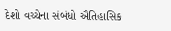દેશો વચ્ચેના સંબંધો ઐતિહાસિક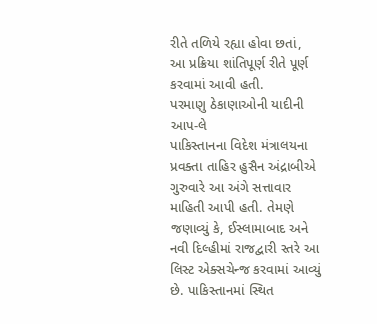રીતે તળિયે રહ્યા હોવા છતાં, આ પ્રક્રિયા શાંતિપૂર્ણ રીતે પૂર્ણ કરવામાં આવી હતી.
પરમાણુ ઠેકાણાઓની યાદીની આપ-લે
પાકિસ્તાનના વિદેશ મંત્રાલયના પ્રવક્તા તાહિર હુસૈન અંદ્રાબીએ ગુરુવારે આ અંગે સત્તાવાર માહિતી આપી હતી. તેમણે જણાવ્યું કે, ઈસ્લામાબાદ અને નવી દિલ્હીમાં રાજદ્વારી સ્તરે આ લિસ્ટ એક્સચેન્જ કરવામાં આવ્યું છે. પાકિસ્તાનમાં સ્થિત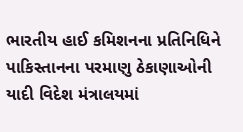ભારતીય હાઈ કમિશનના પ્રતિનિધિને પાકિસ્તાનના પરમાણુ ઠેકાણાઓની યાદી વિદેશ મંત્રાલયમાં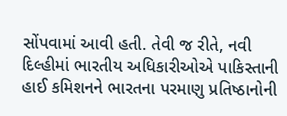સોંપવામાં આવી હતી. તેવી જ રીતે, નવી દિલ્હીમાં ભારતીય અધિકારીઓએ પાકિસ્તાની હાઈ કમિશનને ભારતના પરમાણુ પ્રતિષ્ઠાનોની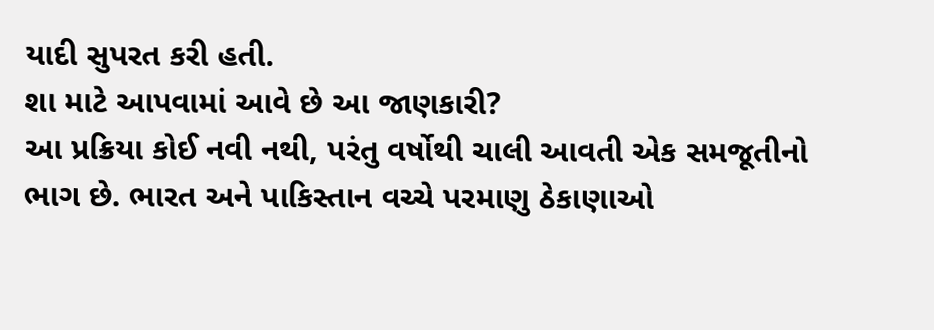યાદી સુપરત કરી હતી.
શા માટે આપવામાં આવે છે આ જાણકારી?
આ પ્રક્રિયા કોઈ નવી નથી, પરંતુ વર્ષોથી ચાલી આવતી એક સમજૂતીનો ભાગ છે. ભારત અને પાકિસ્તાન વચ્ચે પરમાણુ ઠેકાણાઓ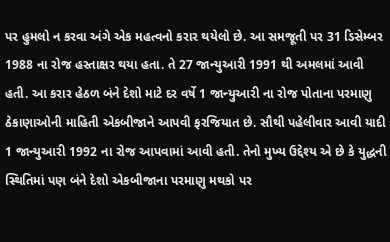પર હુમલો ન કરવા અંગે એક મહત્વનો કરાર થયેલો છે. આ સમજૂતી પર 31 ડિસેમ્બર 1988 ના રોજ હસ્તાક્ષર થયા હતા. તે 27 જાન્યુઆરી 1991 થી અમલમાં આવી હતી. આ કરાર હેઠળ બંને દેશો માટે દર વર્ષે 1 જાન્યુઆરી ના રોજ પોતાના પરમાણુ ઠેકાણાઓની માહિતી એકબીજાને આપવી ફરજિયાત છે. સૌથી પહેલીવાર આવી યાદી 1 જાન્યુઆરી 1992 ના રોજ આપવામાં આવી હતી. તેનો મુખ્ય ઉદ્દેશ્ય એ છે કે યુદ્ધની સ્થિતિમાં પણ બંને દેશો એકબીજાના પરમાણુ મથકો પર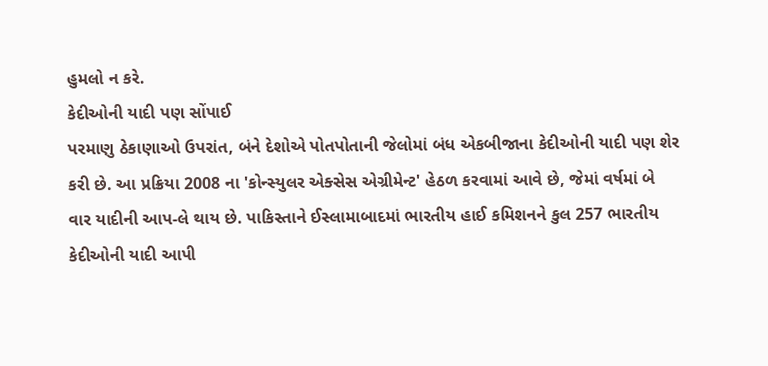હુમલો ન કરે.
કેદીઓની યાદી પણ સોંપાઈ
પરમાણુ ઠેકાણાઓ ઉપરાંત, બંને દેશોએ પોતપોતાની જેલોમાં બંધ એકબીજાના કેદીઓની યાદી પણ શેર કરી છે. આ પ્રક્રિયા 2008 ના 'કોન્સ્યુલર એક્સેસ એગ્રીમેન્ટ' હેઠળ કરવામાં આવે છે, જેમાં વર્ષમાં બે વાર યાદીની આપ-લે થાય છે. પાકિસ્તાને ઈસ્લામાબાદમાં ભારતીય હાઈ કમિશનને કુલ 257 ભારતીય કેદીઓની યાદી આપી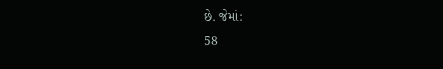છે. જેમાં:
58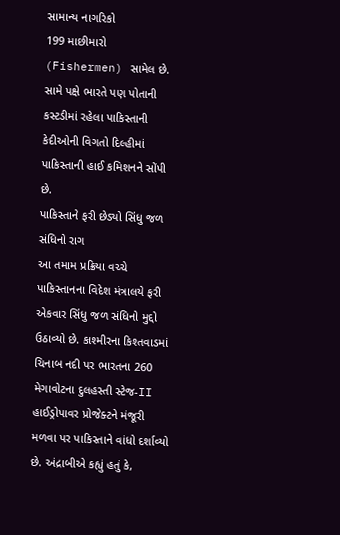સામાન્ય નાગરિકો
199 માછીમારો (Fishermen) સામેલ છે. સામે પક્ષે ભારતે પણ પોતાની કસ્ટડીમાં રહેલા પાકિસ્તાની કેદીઓની વિગતો દિલ્હીમાં પાકિસ્તાની હાઈ કમિશનને સોંપી છે.
પાકિસ્તાને ફરી છેડ્યો સિંધુ જળ સંધિનો રાગ
આ તમામ પ્રક્રિયા વચ્ચે પાકિસ્તાનના વિદેશ મંત્રાલયે ફરી એકવાર સિંધુ જળ સંધિનો મુદ્દો ઉઠાવ્યો છે. કાશ્મીરના કિશ્તવાડમાં ચિનાબ નદી પર ભારતના 260 મેગાવોટના દુલહસ્તી સ્ટેજ-II હાઈડ્રોપાવર પ્રોજેક્ટને મંજૂરી મળવા પર પાકિસ્તાને વાંધો દર્શાવ્યો છે. અંદ્રાબીએ કહ્યું હતું કે,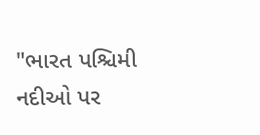"ભારત પશ્ચિમી નદીઓ પર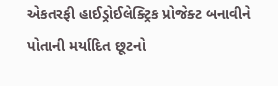એકતરફી હાઈડ્રોઈલેક્ટ્રિક પ્રોજેક્ટ બનાવીને પોતાની મર્યાદિત છૂટનો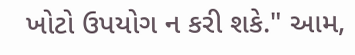ખોટો ઉપયોગ ન કરી શકે." આમ,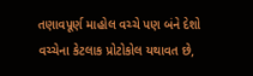તણાવપૂર્ણ માહોલ વચ્ચે પણ બંને દેશો વચ્ચેના કેટલાક પ્રોટોકોલ યથાવત છે,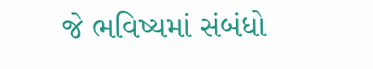જે ભવિષ્યમાં સંબંધો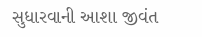સુધારવાની આશા જીવંત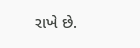રાખે છે.